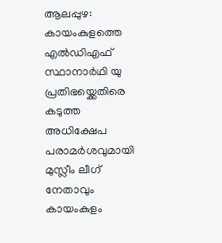ആലപ്പുഴ: കായംകുളത്തെ എൽഡിഎഫ് സ്ഥാനാർഥി യു പ്രതിഭയ്ക്കെതിരെ കടുത്ത അധിക്ഷേപ പരാമർശവുമായി മുസ്ലീം ലീഗ് നേതാവും കായംകുളം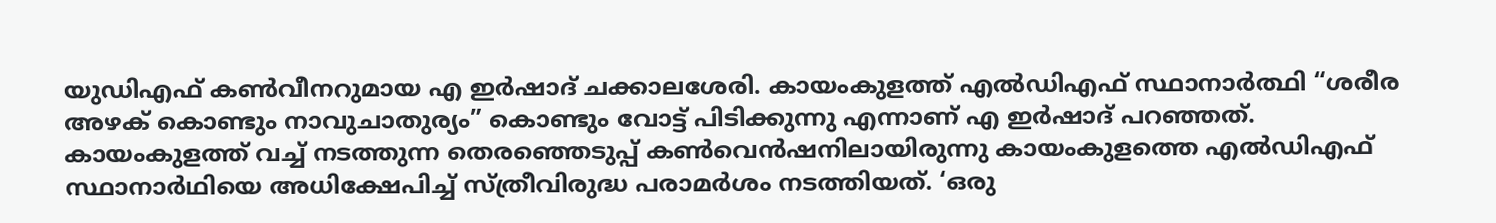യുഡിഎഫ് കൺവീനറുമായ എ ഇർഷാദ് ചക്കാലശേരി. കായംകുളത്ത് എൽഡിഎഫ് സ്ഥാനാർത്ഥി “ശരീര അഴക് കൊണ്ടും നാവുചാതുര്യം” കൊണ്ടും വോട്ട് പിടിക്കുന്നു എന്നാണ് എ ഇർഷാദ് പറഞ്ഞത്.
കായംകുളത്ത് വച്ച് നടത്തുന്ന തെരഞ്ഞെടുപ്പ് കൺവെൻഷനിലായിരുന്നു കായംകുളത്തെ എൽഡിഎഫ് സ്ഥാനാർഥിയെ അധിക്ഷേപിച്ച് സ്ത്രീവിരുദ്ധ പരാമർശം നടത്തിയത്. ‘ഒരു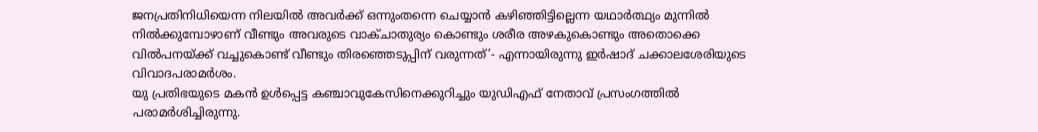ജനപ്രതിനിധിയെന്ന നിലയിൽ അവർക്ക് ഒന്നുംതന്നെ ചെയ്യാൻ കഴിഞ്ഞിട്ടില്ലെന്ന യഥാർത്ഥ്യം മുന്നിൽ നിൽക്കുമ്പോഴാണ് വീണ്ടും അവരുടെ വാക്ചാതുര്യം കൊണ്ടും ശരീര അഴകുകൊണ്ടും അതൊക്കെ വിൽപനയ്ക്ക് വച്ചുകൊണ്ട് വീണ്ടും തിരഞ്ഞെടുപ്പിന് വരുന്നത്’- എന്നായിരുന്നു ഇർഷാദ് ചക്കാലശേരിയുടെ വിവാദപരാമർശം.
യു പ്രതിഭയുടെ മകൻ ഉൾപ്പെട്ട കഞ്ചാവുകേസിനെക്കുറിച്ചും യുഡിഎഫ് നേതാവ് പ്രസംഗത്തിൽ പരാമർശിച്ചിരുന്നു.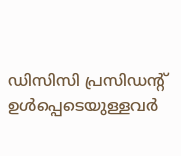ഡിസിസി പ്രസിഡന്റ് ഉൾപ്പെടെയുള്ളവർ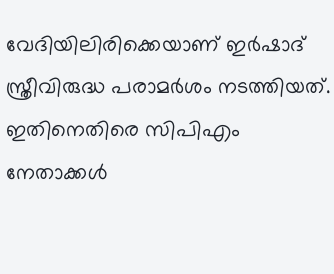വേദിയിലിരിക്കെയാണ് ഇർഷാദ് സ്ത്രീവിരുദ്ധ പരാമർശം നടത്തിയത്. ഇതിനെതിരെ സിപിഎം നേതാക്കൾ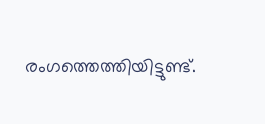രംഗത്തെത്തിയിട്ടുണ്ട്.